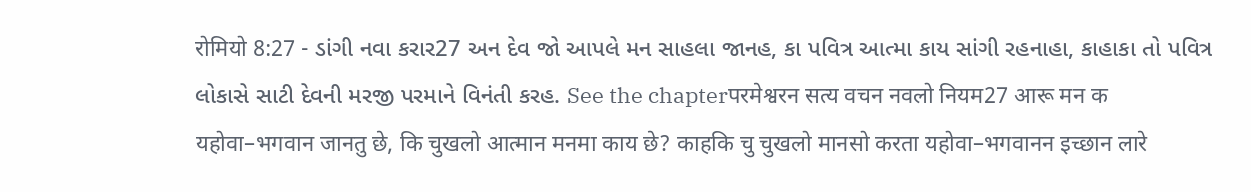रोमियो 8:27 - ડાંગી નવા કરાર27 અન દેવ જો આપલે મન સાહલા જાનહ, કા પવિત્ર આત્મા કાય સાંગી રહનાહા, કાહાકા તો પવિત્ર લોકાસે સાટી દેવની મરજી પરમાને વિનંતી કરહ. See the chapterपरमेश्वरन सत्य वचन नवलो नियम27 आरू मन क यहोवा–भगवान जानतु छे, कि चुखलो आत्मान मनमा काय छे? काहकि चु चुखलो मानसो करता यहोवा–भगवानन इच्छान लारे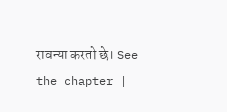रावन्या करतो छे। See the chapter |